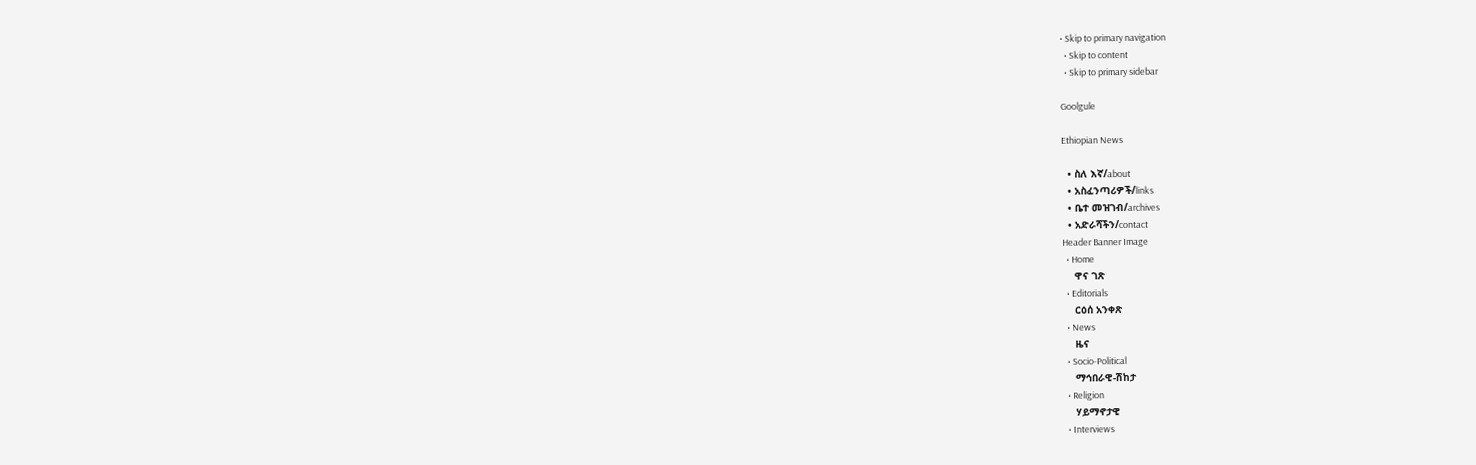• Skip to primary navigation
  • Skip to content
  • Skip to primary sidebar

Goolgule

Ethiopian News

  • ስለ እኛ/about
  • አስፈንጣሪዎች/links
  • ቤተ መዝገብ/archives
  • አድራሻችን/contact
Header Banner Image
  • Home
    ዋና ገጽ
  • Editorials
    ርዕሰ አንቀጽ
  • News
    ዜና
  • Socio-Political
    ማኅበራዊ-ሽከታ
  • Religion
    ሃይማኖታዊ
  • Interviews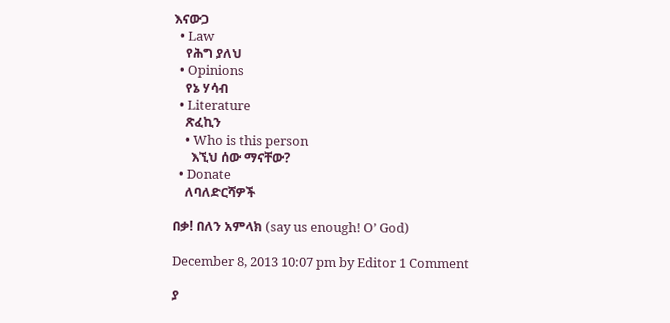እናውጋ
  • Law
    የሕግ ያለህ
  • Opinions
    የኔ ሃሳብ
  • Literature
    ጽፈኪን
    • Who is this person
      እኚህ ሰው ማናቸው?
  • Donate
    ለባለድርሻዎች

በቃ! በለን አምላክ (say us enough! O’ God)

December 8, 2013 10:07 pm by Editor 1 Comment

ያ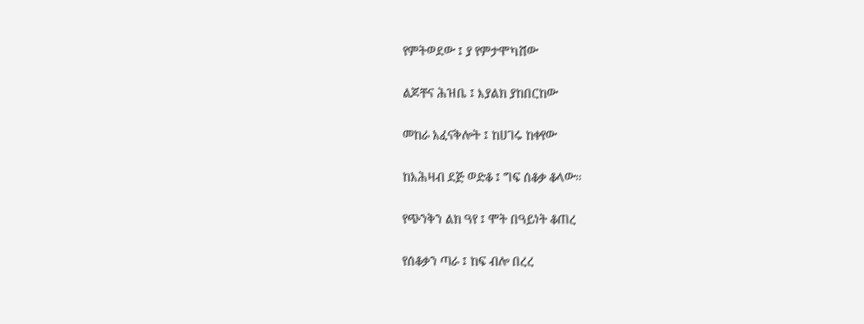የምትወደው ፤ ያ የምታሞካሸው

ልጆቸና ሕዝቤ ፤ እያልክ ያከበርከው

መከራ አፈናቅሎት ፤ ከሀገሩ ከቀየው

ከአሕዛብ ደጅ ወድቆ ፤ ግፍ ሰቆቃ ቆላው፡፡

የጭንቅን ልክ ዓየ ፤ ሞት በዓይነት ቆጠረ

የሰቆቃን ጣራ ፤ ከፍ ብሎ በረረ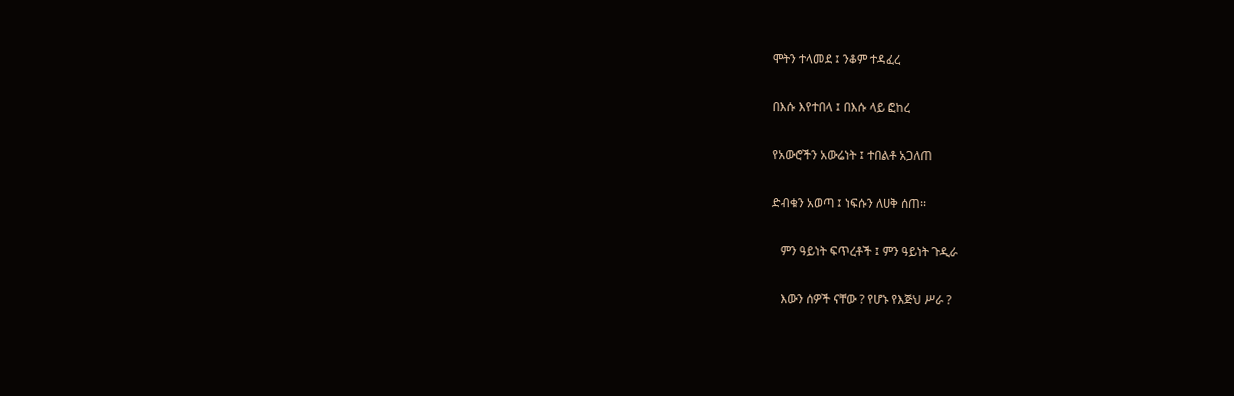ሞትን ተላመደ ፤ ንቆም ተዳፈረ

በእሱ እየተበላ ፤ በእሱ ላይ ፎከረ

የአውሮችን አውሬነት ፤ ተበልቶ አጋለጠ

ድብቁን አወጣ ፤ ነፍሱን ለሀቅ ሰጠ፡፡

   ምን ዓይነት ፍጥረቶች ፤ ምን ዓይነት ጉዲራ

   እውን ሰዎች ናቸው ? የሆኑ የእጅህ ሥራ ?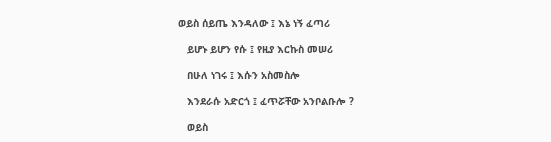ወይስ ሰይጤ እንዳለው ፤ እኔ ነኝ ፈጣሪ

   ይሆኑ ይሆን የሱ ፤ የዚያ እርኩስ መሠሪ

   በሁለ ነገሩ ፤ እሱን አስመስሎ

   እንደራሱ አድርጎ ፤ ፈጥሯቸው አንቦልቡሎ ?

   ወይስ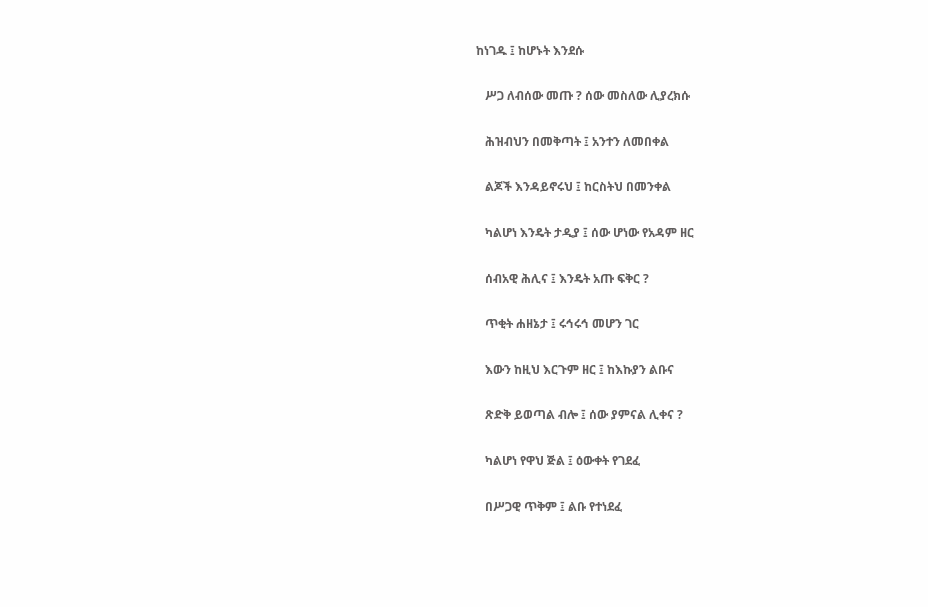ከነገዱ ፤ ከሆኑት እንደሱ

   ሥጋ ለብሰው መጡ ? ሰው መስለው ሊያረክሱ

   ሕዝብህን በመቅጣት ፤ አንተን ለመበቀል

   ልጆች እንዳይኖሩህ ፤ ከርስትህ በመንቀል

   ካልሆነ እንዴት ታዲያ ፤ ሰው ሆነው የአዳም ዘር

   ሰብአዊ ሕሊና ፤ እንዴት አጡ ፍቅር ?

   ጥቂት ሐዘኔታ ፤ ሩኅሩኅ መሆን ገር

   እውን ከዚህ እርጉም ዘር ፤ ከእኩያን ልቡና

   ጽድቅ ይወጣል ብሎ ፤ ሰው ያምናል ሊቀና ?

   ካልሆነ የዋህ ጅል ፤ ዕውቀት የገደፈ

   በሥጋዊ ጥቅም ፤ ልቡ የተነደፈ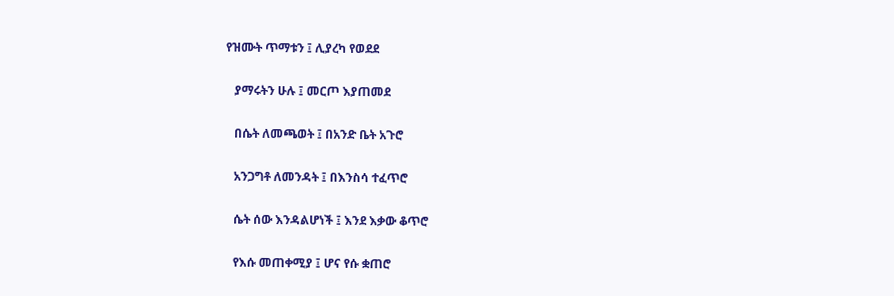የዝሙት ጥማቱን ፤ ሊያረካ የወደደ

   ያማሩትን ሁሉ ፤ መርጦ እያጠመደ

   በሴት ለመጫወት ፤ በአንድ ቤት አጉሮ

   አንጋግቶ ለመንዳት ፤ በእንስሳ ተፈጥሮ

   ሴት ሰው እንዳልሆነች ፤ እንደ እቃው ቆጥሮ

   የእሱ መጠቀሚያ ፤ ሆና የሱ ቋጠሮ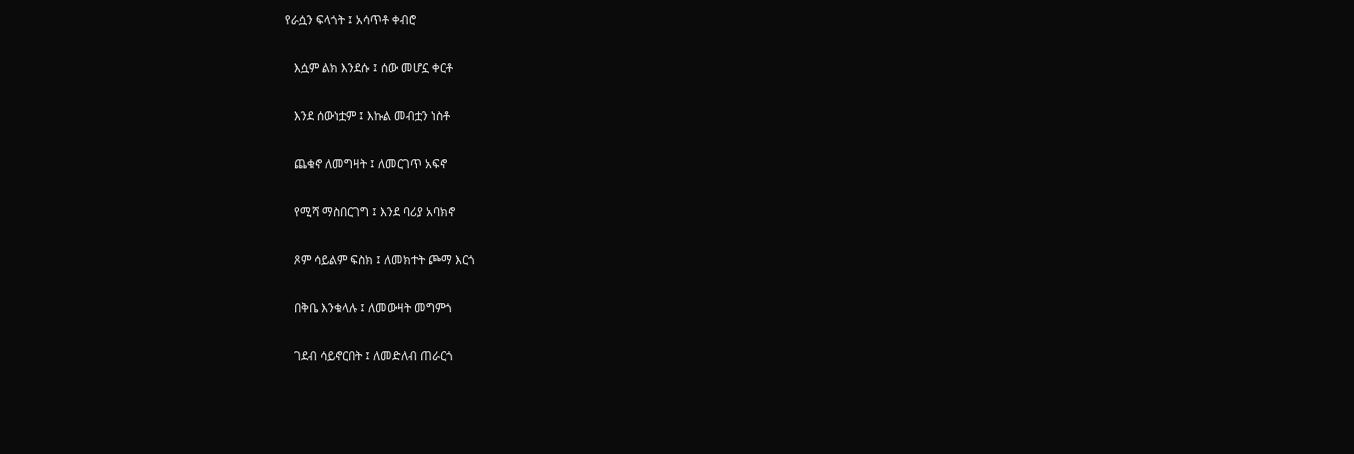የራሷን ፍላጎት ፤ አሳጥቶ ቀብሮ

   እሷም ልክ እንደሱ ፤ ሰው መሆኗ ቀርቶ

   እንደ ሰውነቷም ፤ እኩል መብቷን ነስቶ

   ጨቁኖ ለመግዛት ፤ ለመርገጥ አፍኖ

   የሚሻ ማስበርገግ ፤ እንደ ባሪያ አባክኖ

   ጾም ሳይልም ፍስክ ፤ ለመክተት ጮማ እርጎ

   በቅቤ እንቁላሉ ፤ ለመውዛት መግምጎ

   ገደብ ሳይኖርበት ፤ ለመድለብ ጠራርጎ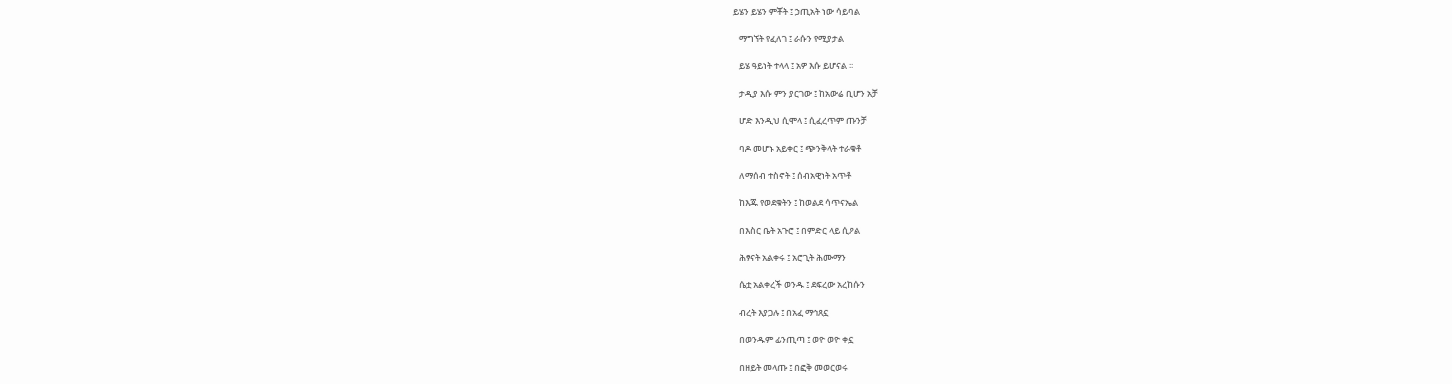ይሄን ይሄን ምቾት ፤ ኃጢአት ነው ሳይባል

   ማግኘት የፈለገ ፤ ራሱን የሚያታል

   ይሄ ዓይነት ተላላ ፤ አዎ እሱ ይሆናል ፡፡

   ታዲያ እሱ ምን ያርገው ፤ ከአውሬ ቢሆን አቻ

   ሆድ እንዲህ ሲሞላ ፤ ሲፈረጥም ጡንቻ

   ባዶ መሆኑ አይቀር ፤ ጭንቅላት ተራቁቶ

   ለማሰብ ተስኖት ፤ ሰብአዊነት አጥቶ

   ከእጁ የወደቁትን ፤ ከወልደ ሳጥናኤል

   በእስር ቤት አጉሮ ፤ በምድር ላይ ሲዖል

   ሕፃናት አልቀሩ ፤ አሮጊት ሕሙማን

   ሴቷ አልቀረች ወንዱ ፤ ደፍረው አረከሱን

   ብረት እያጋሉ ፤ በአፈ ማኅጸኗ

   በወንዱም ፊንጢጣ ፤ ወዮ ወዮ ቀኗ

   በዘይት መላጡ ፤ በፎቅ መወርወሩ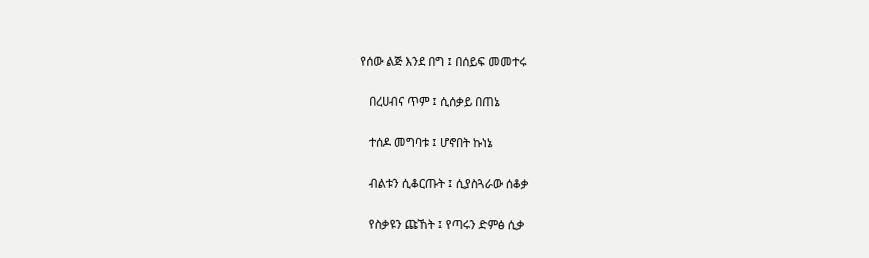የሰው ልጅ እንደ በግ ፤ በሰይፍ መመተሩ

   በረሀብና ጥም ፤ ሲሰቃይ በጠኔ

   ተሰዶ መግባቱ ፤ ሆኖበት ኩነኔ

   ብልቱን ሲቆርጡት ፤ ሲያስጓራው ሰቆቃ

   የስቃዩን ጩኸት ፤ የጣሩን ድምፅ ሲቃ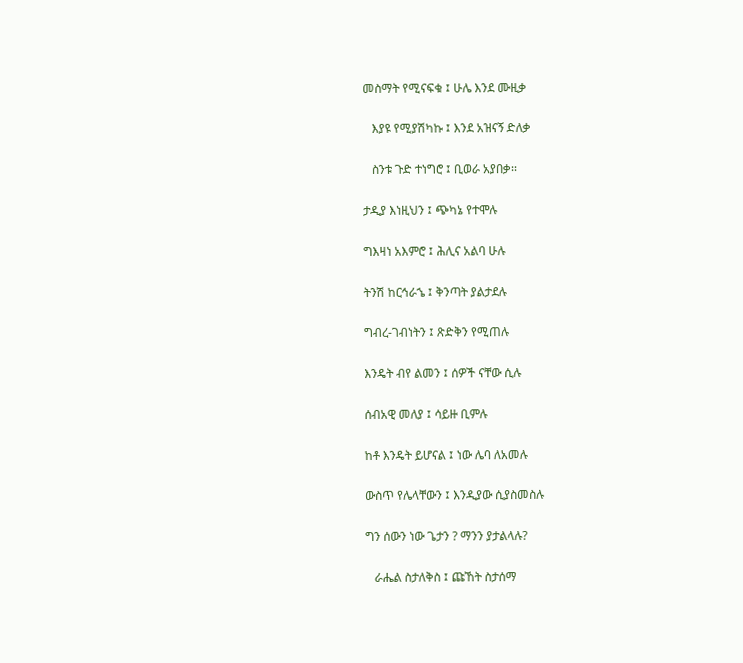መስማት የሚናፍቁ ፤ ሁሌ እንደ ሙዚቃ

   እያዩ የሚያሽካኩ ፤ እንደ አዝናኝ ድለቃ

   ስንቱ ጉድ ተነግሮ ፤ ቢወራ አያበቃ፡፡

ታዲያ እነዚህን ፤ ጭካኔ የተሞሉ

ግእዛነ አእምሮ ፤ ሕሊና አልባ ሁሉ

ትንሽ ከርኅራኄ ፤ ቅንጣት ያልታደሉ

ግብረ-ገብነትን ፤ ጽድቅን የሚጠሉ

እንዴት ብየ ልመን ፤ ሰዎች ናቸው ሲሉ

ሰብአዊ መለያ ፤ ሳይዙ ቢምሉ

ከቶ እንዴት ይሆናል ፤ ነው ሌባ ለአመሉ

ውስጥ የሌላቸውን ፤ እንዲያው ሲያስመስሉ

ግን ሰውን ነው ጌታን ? ማንን ያታልላሉ?

   ራሔል ስታለቅስ ፤ ጩኸት ስታሰማ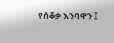የሰቆቃ እንባዋን ፤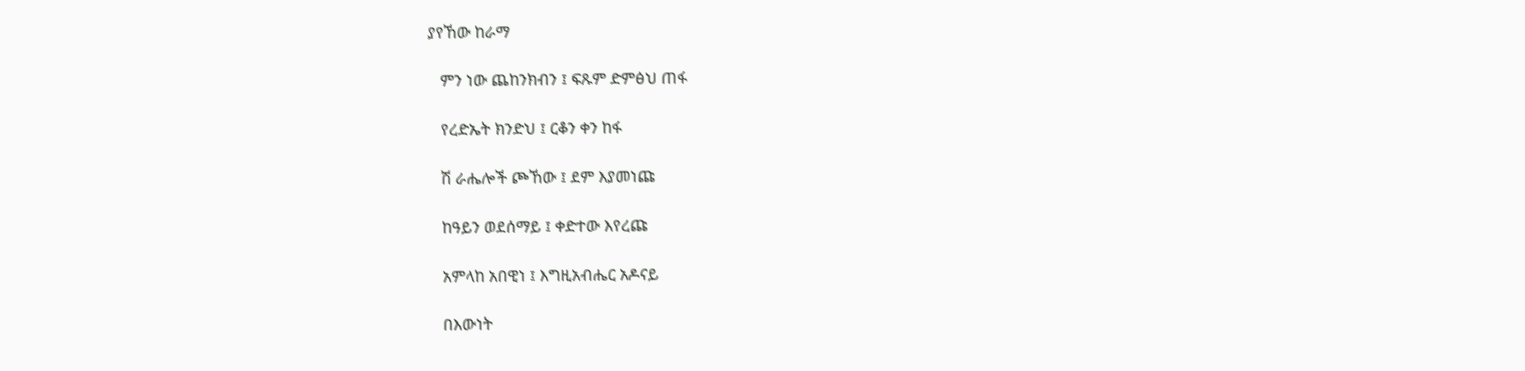ያየኸው ከራማ

   ምን ነው ጨከንክብን ፤ ፍጹም ድምፅህ ጠፋ

   የረድኤት ክንድህ ፤ ርቆን ቀን ከፋ

   ሽ ራሔሎች ጮኸው ፤ ደም እያመነጩ

   ከዓይን ወደሰማይ ፤ ቀድተው እየረጩ

   አምላከ አበዊነ ፤ እግዚአብሔር አዶናይ

   በእውነት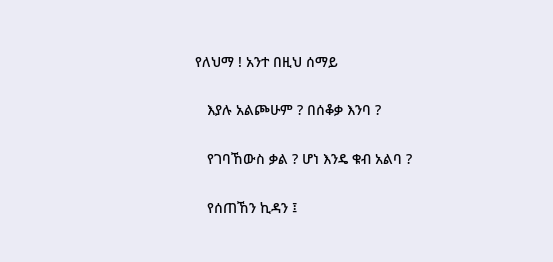የለህማ ! አንተ በዚህ ሰማይ

   እያሉ አልጮሁም ? በሰቆቃ እንባ ?

   የገባኸውስ ቃል ? ሆነ እንዴ ቁብ አልባ ?

   የሰጠኸን ኪዳን ፤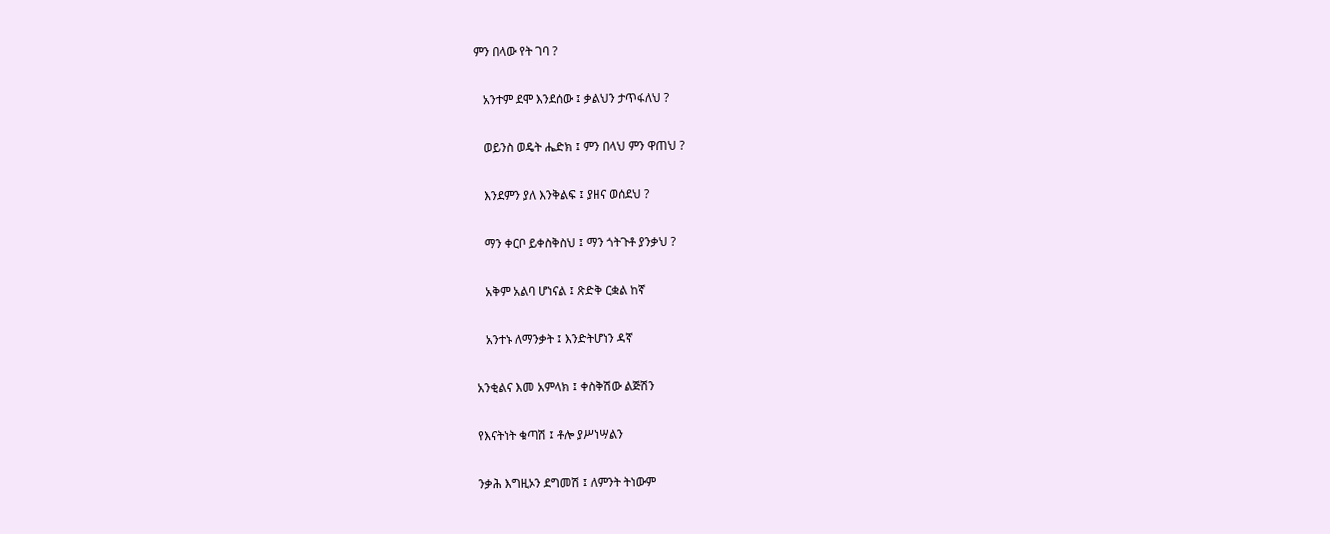ምን በላው የት ገባ ?

   አንተም ደሞ እንደሰው ፤ ቃልህን ታጥፋለህ ?

   ወይንስ ወዴት ሔድክ ፤ ምን በላህ ምን ዋጠህ ?

   እንደምን ያለ እንቅልፍ ፤ ያዘና ወሰደህ ?

   ማን ቀርቦ ይቀስቅስህ ፤ ማን ጎትጉቶ ያንቃህ ?

   አቅም አልባ ሆነናል ፤ ጽድቅ ርቋል ከኛ

   አንተኑ ለማንቃት ፤ እንድትሆነን ዳኛ

አንቂልና እመ አምላክ ፤ ቀስቅሽው ልጅሽን

የእናትነት ቁጣሽ ፤ ቶሎ ያሥነሣልን

ንቃሕ እግዚኦን ደግመሽ ፤ ለምንት ትነውም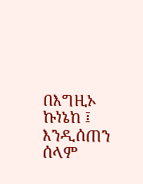በእግዚኦ ኩነኔከ ፤ እንዲሰጠን ሰላም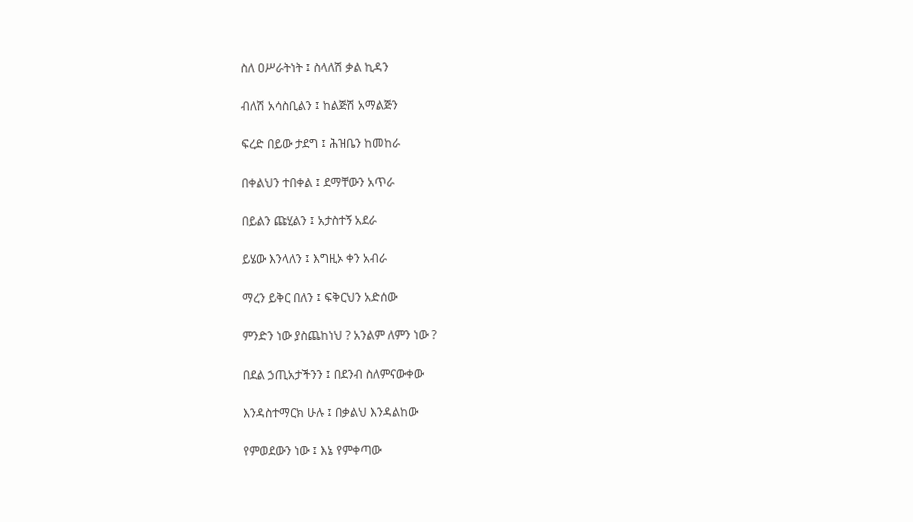ስለ ዐሥራትነት ፤ ስላለሽ ቃል ኪዳን

ብለሽ አሳስቢልን ፤ ከልጅሽ አማልጅን

ፍረድ በይው ታደግ ፤ ሕዝቤን ከመከራ

በቀልህን ተበቀል ፤ ደማቸውን አጥራ

በይልን ጩሂልን ፤ አታስተኝ አደራ

ይሄው እንላለን ፤ እግዚኦ ቀን አብራ

ማረን ይቅር በለን ፤ ፍቅርህን አድሰው

ምንድን ነው ያስጨከነህ ? አንልም ለምን ነው ?

በደል ኃጢአታችንን ፤ በደንብ ስለምናውቀው

እንዳስተማርክ ሁሉ ፤ በቃልህ እንዳልከው

የምወደውን ነው ፤ እኔ የምቀጣው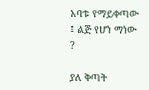አባቱ የማይቀጣው ፤ ልጅ የሆነ ማነው ?

ያለ ቅጣት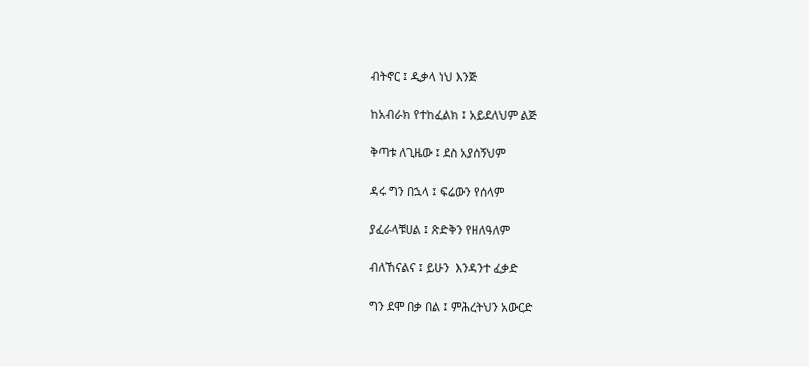ብትኖር ፤ ዲቃላ ነህ እንጅ

ከአብራክ የተከፈልክ ፤ አይደለህም ልጅ

ቅጣቱ ለጊዜው ፤ ደስ አያሰኝህም

ዳሩ ግን በኋላ ፤ ፍሬውን የሰላም

ያፈራላቹሀል ፤ ጽድቅን የዘለዓለም

ብለኸናልና ፤ ይሁን  እንዳንተ ፈቃድ

ግን ደሞ በቃ በል ፤ ምሕረትህን አውርድ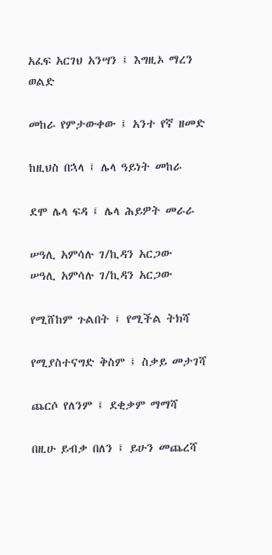አፈፍ አርገህ አንሣን ፤ እግዚኦ ማረን ወልድ

መከራ የምታውቀው ፤ አንተ የኛ ዘመድ

ከዚህስ በኋላ ፤ ሌላ ዓይነት መከራ

ደሞ ሌላ ፍዳ ፤ ሌላ ሕይዎት መራራ

ሠዓሊ አምሳሉ ገ/ኪዳን አርጋው
ሠዓሊ አምሳሉ ገ/ኪዳን አርጋው

የሚሸከም ጉልበት ፤ የሚችል ትክሻ

የሚያስተናግድ ቅስም ፤ ስቃይ መታገሻ

ጨርሶ የለንም ፤ ደቂቃም ማማሻ

በዚሁ ይብቃ በለን ፤ ይሁን መጨረሻ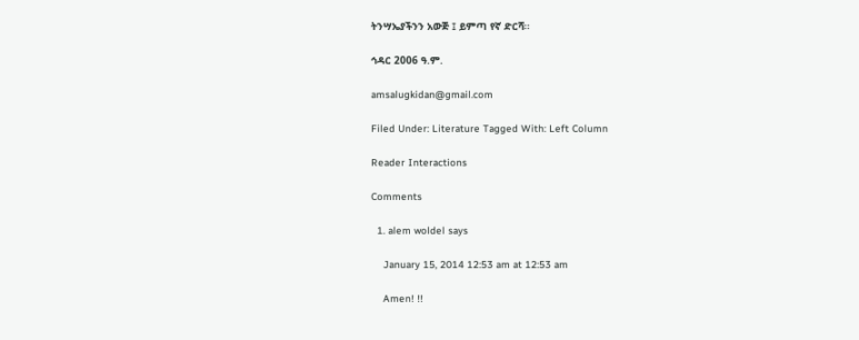ትንሣኤያችንን አውጅ ፤ ይምጣ የኛ ድርሻ፡፡

ኅዳር 2006 ዓ.ም.

amsalugkidan@gmail.com

Filed Under: Literature Tagged With: Left Column

Reader Interactions

Comments

  1. alem woldel says

    January 15, 2014 12:53 am at 12:53 am

    Amen! !!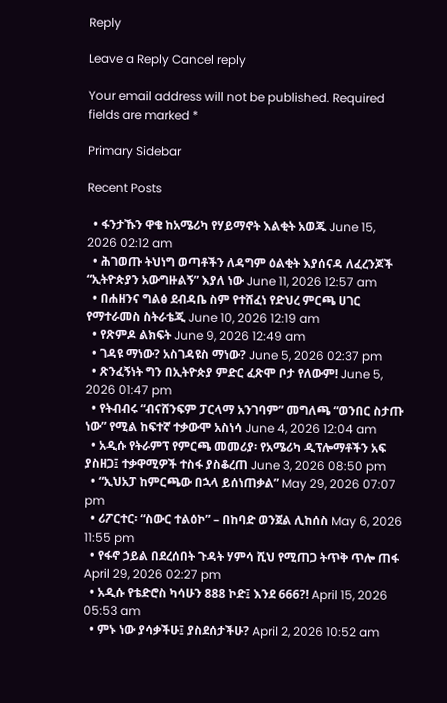Reply

Leave a Reply Cancel reply

Your email address will not be published. Required fields are marked *

Primary Sidebar

Recent Posts

  • ፋንታኹን ዋቄ ከአሜሪካ የሃይማኖት እልቂት አወጁ June 15, 2026 02:12 am
  • ሕገወጡ ትህነግ ወጣቶችን ለዳግም ዕልቂት እያሰናዳ ለፈረንጆች “ኢትዮጵያን አውግዙልኝ” እያለ ነው June 11, 2026 12:57 am
  • በሐዘንና ግልፅ ደብዳቤ ስም የተሸፈነ የድህረ ምርጫ ሀገር የማተራመስ ስትራቴጂ June 10, 2026 12:19 am
  • የጽምዶ ልክፍት June 9, 2026 12:49 am
  • ገዳዩ ማነው? አስገዳዩስ ማነው? June 5, 2026 02:37 pm
  • ጽንፈኝነት ግን በኢትዮጵያ ምድር ፈጽሞ ቦታ የለውም! June 5, 2026 01:47 pm
  • የትብብሩ “ብናሸንፍም ፓርላማ አንገባም” መግለጫ “ወንበር ስታጡ ነው” የሚል ከፍተኛ ተቃውሞ አስነሳ June 4, 2026 12:04 am
  • አዲሱ የትራምፕ የምርጫ መመሪያ፡ የአሜሪካ ዲፕሎማቶችን አፍ ያስዘጋ፤ ተቃዋሚዎች ተስፋ ያስቆረጠ June 3, 2026 08:50 pm
  • “ኢህአፓ ከምርጫው በኋላ ይሰነጠቃል” May 29, 2026 07:07 pm
  • ሪፖርተር፡ “ስውር ተልዕኮ” – በከባድ ወንጀል ሊከሰስ May 6, 2026 11:55 pm
  • የፋኖ ኃይል በደረሰበት ጉዳት ሃምሳ ሺህ የሚጠጋ ትጥቅ ጥሎ ጠፋ April 29, 2026 02:27 pm
  • አዲሱ የቴድሮስ ካሳሁን 888 ኮድ፤ እንደ 666?! April 15, 2026 05:53 am
  • ምኑ ነው ያሳቃችሁ፤ ያስደሰታችሁ? April 2, 2026 10:52 am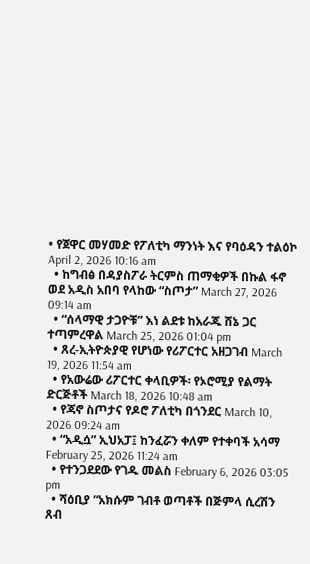• የጀዋር መሃመድ የፖለቲካ ማንነት እና የባዕዳን ተልዕኮ April 2, 2026 10:16 am
  • ከግብፅ በዳያስፖራ ትርምስ ጠማቂዎች በኩል ፋኖ ወደ አዲስ አበባ የላከው “ስጦታ” March 27, 2026 09:14 am
  • “ሰላማዊ ታጋዮቹ” እነ ልደቱ ከአራጁ ሸኔ ጋር ተጣምረዋል March 25, 2026 01:04 pm
  • ጸረ-ኢትዮጵያዊ የሆነው የሪፖርተር አዘጋገብ March 19, 2026 11:54 am
  • የአውሬው ሪፖርተር ቀላቢዎች፡ የኦሮሚያ የልማት ድርጅቶች March 18, 2026 10:48 am
  • የጃኖ ስጦታና የዶሮ ፖለቲካ በጎንደር March 10, 2026 09:24 am
  • “አዲሷ” ኢህአፓ፤ ከንፈሯን ቀለም የተቀባች አሳማ February 25, 2026 11:24 am
  • የተንጋደደው የገዱ መልስ February 6, 2026 03:05 pm
  • ሻዕቢያ “አክሱም ገብቶ ወጣቶች በጅምላ ሲረሽን ጸብ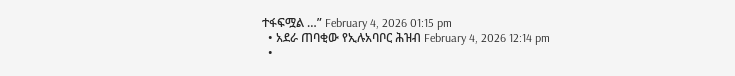ተፋፍሟል …” February 4, 2026 01:15 pm
  • አደራ ጠባቂው የኢሉአባቦር ሕዝብ February 4, 2026 12:14 pm
  •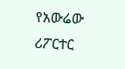የአውሬው ሪፖርተር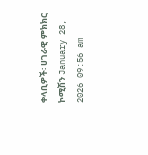ቀላቢዎች፡ ሀገራዊ ምክክር ኮሚሽን January 28, 2026 09:56 am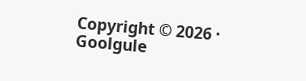Copyright © 2026 · Goolgule